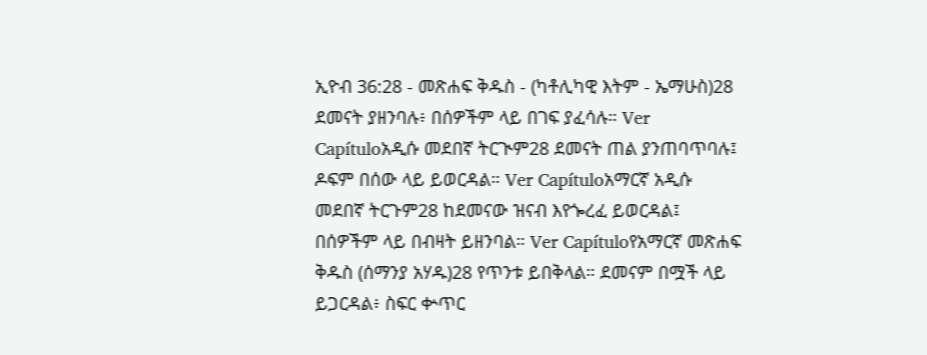ኢዮብ 36:28 - መጽሐፍ ቅዱስ - (ካቶሊካዊ እትም - ኤማሁስ)28 ደመናት ያዘንባሉ፥ በሰዎችም ላይ በገፍ ያፈሳሉ። Ver Capítuloአዲሱ መደበኛ ትርጒም28 ደመናት ጠል ያንጠባጥባሉ፤ ዶፍም በሰው ላይ ይወርዳል። Ver Capítuloአማርኛ አዲሱ መደበኛ ትርጉም28 ከደመናው ዝናብ እየጐረፈ ይወርዳል፤ በሰዎችም ላይ በብዛት ይዘንባል። Ver Capítuloየአማርኛ መጽሐፍ ቅዱስ (ሰማንያ አሃዱ)28 የጥንቱ ይበቅላል። ደመናም በሟች ላይ ይጋርዳል፥ ስፍር ቍጥር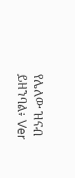የሌለው ዝናብ ይዘንባል፥ Ver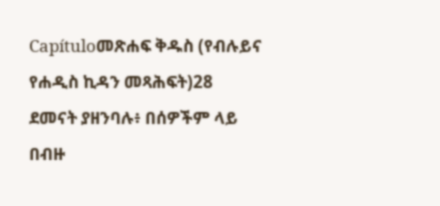Capítuloመጽሐፍ ቅዱስ (የብሉይና የሐዲስ ኪዳን መጻሕፍት)28 ደመናት ያዘንባሉ፥ በሰዎችም ላይ በብዙ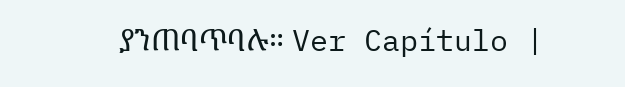ያንጠባጥባሉ። Ver Capítulo |